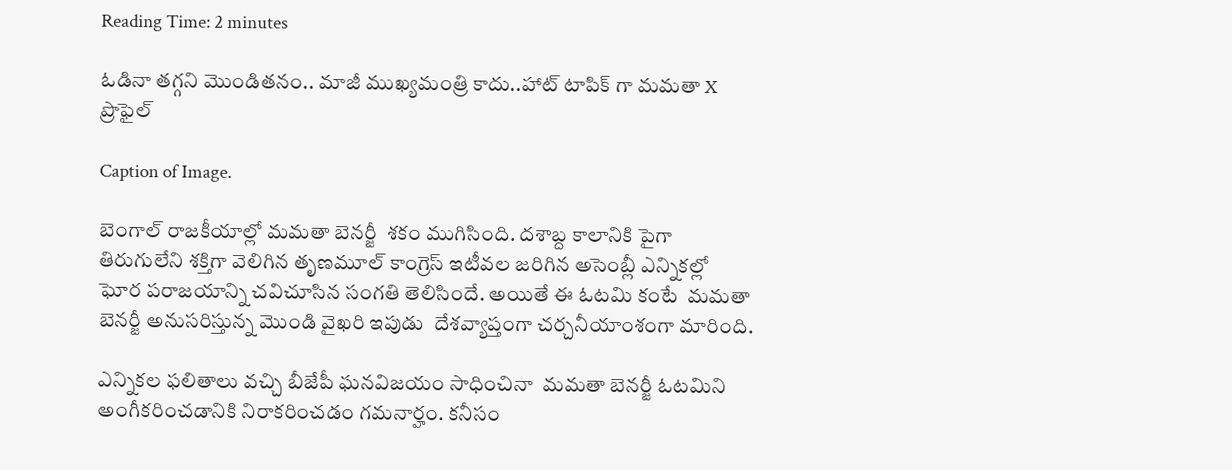Reading Time: 2 minutes

ఓడినా తగ్గని మొండితనం.. మాజీ ముఖ్యమంత్రి కాదు..హాట్ టాపిక్ గా మమతా X ప్రొఫైల్

Caption of Image.

బెంగాల్ రాజకీయాల్లో మమతా బెనర్జీ  శకం ముగిసింది. దశాబ్ద కాలానికి పైగా తిరుగులేని శక్తిగా వెలిగిన తృణమూల్ కాంగ్రెస్ ఇటీవల జరిగిన అసెంబ్లీ ఎన్నికల్లో ఘోర పరాజయాన్ని చవిచూసిన సంగతి తెలిసిందే. అయితే ఈ ఓటమి కంటే  మమతా బెనర్జీ అనుసరిస్తున్న మొండి వైఖరి ఇపుడు  దేశవ్యాప్తంగా చర్చనీయాంశంగా మారింది.

ఎన్నికల ఫలితాలు వచ్చి బీజేపీ ఘనవిజయం సాధించినా  మమతా బెనర్జీ ఓటమిని అంగీకరించడానికి నిరాకరించడం గమనార్హం. కనీసం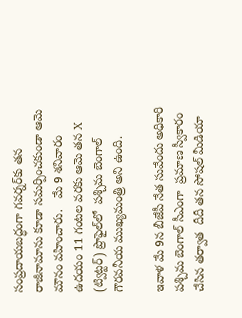సంప్రదాయబద్ధంగా గవర్నర్‌కు తన రాజీనామాను కూడా సమర్పించకుండా ఆమె మౌనం వహించారు.   మే 9 శనివారం ఉదయం 11 గంటల వరకు ఆమె తన X (ట్విట్టర్) ప్రొఫైల్‌లో  పశ్చిమ బెంగాల్ గౌరవనీయ ముఖ్యమంత్రి అని ఉంది.

ఇవాళ మే 9న బీజేపీ నేత సువేందు అధికారి  పశ్చిమ బెంగాల్ సీఎంగా  ప్రమాణ స్వీకారం చేసిన తర్వాత  దీదీ తన సోషల్ మీడియా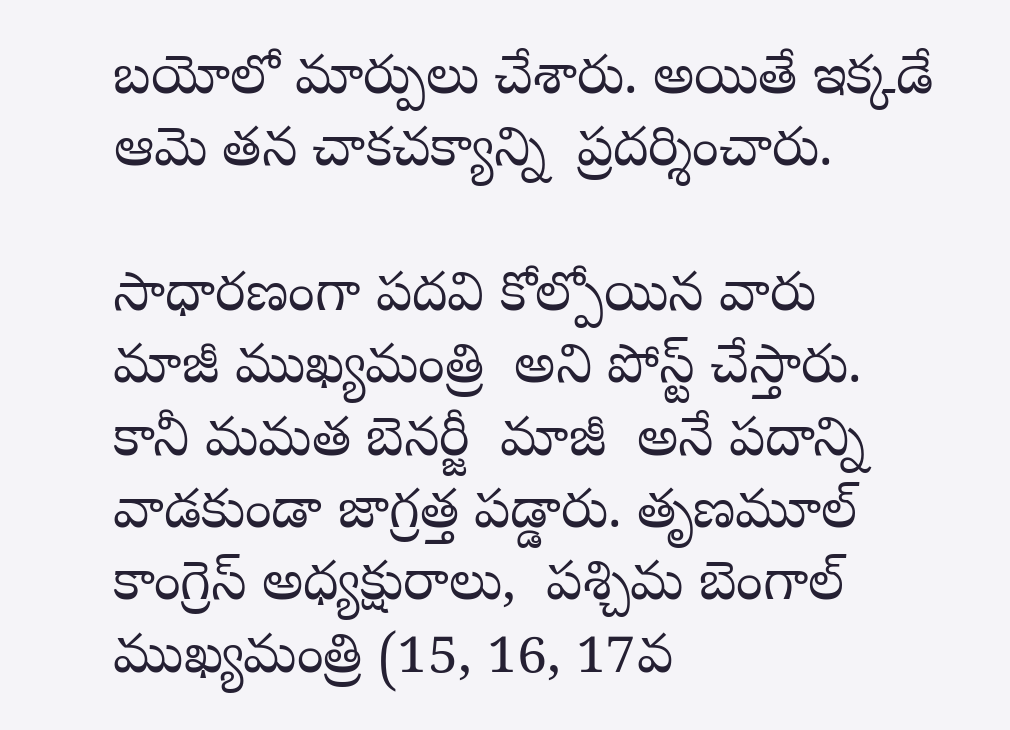బయోలో మార్పులు చేశారు. అయితే ఇక్కడే ఆమె తన చాకచక్యాన్ని  ప్రదర్శించారు.

సాధారణంగా పదవి కోల్పోయిన వారు  మాజీ ముఖ్యమంత్రి  అని పోస్ట్ చేస్తారు. కానీ మమత బెనర్జీ  మాజీ  అనే పదాన్ని వాడకుండా జాగ్రత్త పడ్డారు. తృణమూల్ కాంగ్రెస్ అధ్యక్షురాలు,  పశ్చిమ బెంగాల్ ముఖ్యమంత్రి (15, 16, 17వ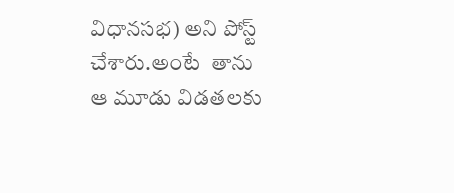విధానసభ) అని పోస్ట్ చేశారు.అంటే  తాను ఆ మూడు విడతలకు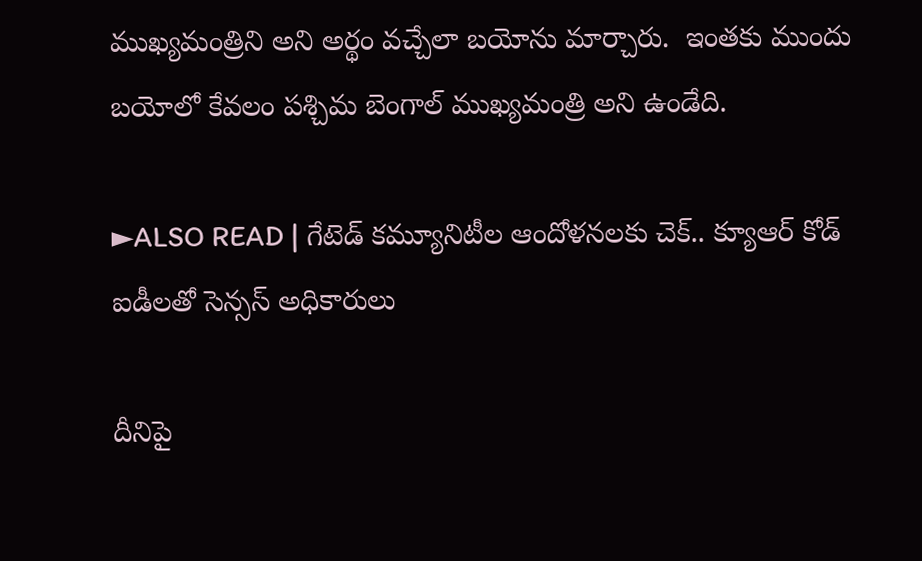ముఖ్యమంత్రిని అని అర్థం వచ్చేలా బయోను మార్చారు.  ఇంతకు ముందు బయోలో కేవలం పశ్చిమ బెంగాల్ ముఖ్యమంత్రి అని ఉండేది.

►ALSO READ | గేటెడ్ కమ్యూనిటీల ఆందోళనలకు చెక్.. క్యూఆర్ కోడ్ ఐడీలతో సెన్సస్ అధికారులు

దీనిపై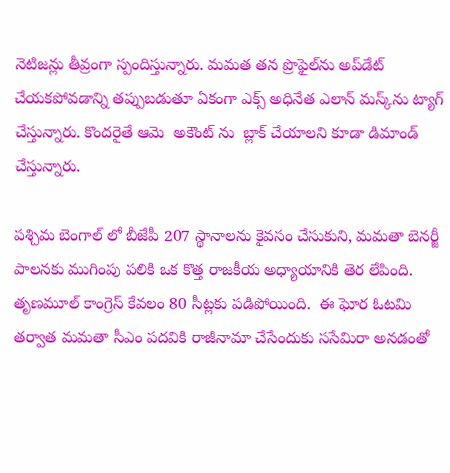నెటిజన్లు తీవ్రంగా స్పందిస్తున్నారు. మమత తన ప్రొఫైల్‌ను అప్‌డేట్ చేయకపోవడాన్ని తప్పుబడుతూ ఏకంగా ఎక్స్ అధినేత ఎలాన్ మస్క్‌ను ట్యాగ్ చేస్తున్నారు. కొందరైతే ఆమె  అకౌంట్ ను  బ్లాక్ చేయాలని కూడా డిమాండ్ చేస్తున్నారు.

పశ్చిమ బెంగాల్ లో బీజేపీ 207 స్థానాలను కైవసం చేసుకుని, మమతా బెనర్జీ పాలనకు ముగింపు పలికి ఒక కొత్త రాజకీయ అధ్యాయానికి తెర లేపింది.  తృణమూల్ కాంగ్రెస్ కేవలం 80 సీట్లకు పడిపోయింది.  ఈ ఘోర ఓటమి తర్వాత మమతా సీఎం పదవికి రాజీనామా చేసేందుకు ససేమిరా అనడంతో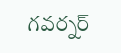గవర్నర్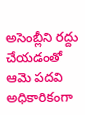అసెంబ్లీని రద్దు చేయడంతో ఆమె పదవి అధికారికంగా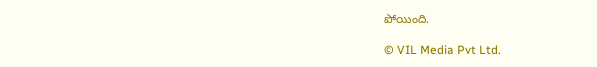పోయింది.

© VIL Media Pvt Ltd.